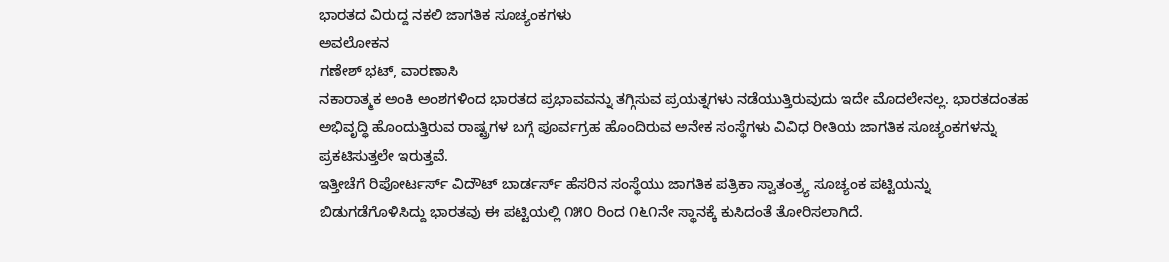ಭಾರತದ ವಿರುದ್ದ ನಕಲಿ ಜಾಗತಿಕ ಸೂಚ್ಯಂಕಗಳು
ಅವಲೋಕನ
ಗಣೇಶ್ ಭಟ್, ವಾರಣಾಸಿ
ನಕಾರಾತ್ಮಕ ಅಂಕಿ ಅಂಶಗಳಿಂದ ಭಾರತದ ಪ್ರಭಾವವನ್ನು ತಗ್ಗಿಸುವ ಪ್ರಯತ್ನಗಳು ನಡೆಯುತ್ತಿರುವುದು ಇದೇ ಮೊದಲೇನಲ್ಲ. ಭಾರತದಂತಹ ಅಭಿವೃದ್ಧಿ ಹೊಂದುತ್ತಿರುವ ರಾಷ್ಟ್ರಗಳ ಬಗ್ಗೆ ಪೂರ್ವಗ್ರಹ ಹೊಂದಿರುವ ಅನೇಕ ಸಂಸ್ಥೆಗಳು ವಿವಿಧ ರೀತಿಯ ಜಾಗತಿಕ ಸೂಚ್ಯಂಕಗಳನ್ನು ಪ್ರಕಟಿಸುತ್ತಲೇ ಇರುತ್ತವೆ.
ಇತ್ತೀಚೆಗೆ ರಿಪೋರ್ಟರ್ಸ್ ವಿದೌಟ್ ಬಾರ್ಡರ್ಸ್ ಹೆಸರಿನ ಸಂಸ್ಥೆಯು ಜಾಗತಿಕ ಪತ್ರಿಕಾ ಸ್ವಾತಂತ್ರ್ಯ ಸೂಚ್ಯಂಕ ಪಟ್ಟಿಯನ್ನು ಬಿಡುಗಡೆಗೊಳಿಸಿದ್ದು ಭಾರತವು ಈ ಪಟ್ಟಿಯಲ್ಲಿ ೧೫೦ ರಿಂದ ೧೬೧ನೇ ಸ್ಥಾನಕ್ಕೆ ಕುಸಿದಂತೆ ತೋರಿಸಲಾಗಿದೆ.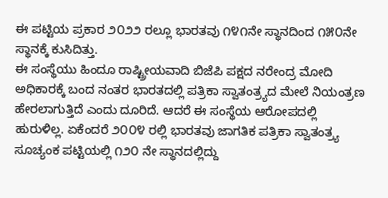ಈ ಪಟ್ಟಿಯ ಪ್ರಕಾರ ೨೦೨೨ ರಲ್ಲೂ ಭಾರತವು ೧೪೧ನೇ ಸ್ಥಾನದಿಂದ ೧೫೦ನೇ ಸ್ಥಾನಕ್ಕೆ ಕುಸಿದಿತ್ತು.
ಈ ಸಂಸ್ಥೆಯು ಹಿಂದೂ ರಾಷ್ಟ್ರೀಯವಾದಿ ಬಿಜೆಪಿ ಪಕ್ಷದ ನರೇಂದ್ರ ಮೋದಿ ಅಧಿಕಾರಕ್ಕೆ ಬಂದ ನಂತರ ಭಾರತದಲ್ಲಿ ಪತ್ರಿಕಾ ಸ್ವಾತಂತ್ರ್ಯದ ಮೇಲೆ ನಿಯಂತ್ರಣ ಹೇರಲಾಗುತ್ತಿದೆ ಎಂದು ದೂರಿದೆ. ಆದರೆ ಈ ಸಂಸ್ಥೆಯ ಆರೋಪದಲ್ಲಿ ಹುರುಳಿಲ್ಲ. ಏಕೆಂದರೆ ೨೦೦೪ ರಲ್ಲಿ ಭಾರತವು ಜಾಗತಿಕ ಪತ್ರಿಕಾ ಸ್ವಾತಂತ್ರ್ಯ ಸೂಚ್ಯಂಕ ಪಟ್ಟಿಯಲ್ಲಿ ೧೨೦ ನೇ ಸ್ಥಾನದಲ್ಲಿದ್ದು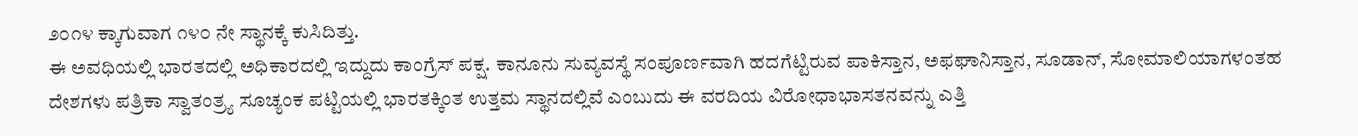೨೦೧೪ ಕ್ಕಾಗುವಾಗ ೧೪೦ ನೇ ಸ್ಥಾನಕ್ಕೆ ಕುಸಿದಿತ್ತು.
ಈ ಅವಧಿಯಲ್ಲಿ ಭಾರತದಲ್ಲಿ ಅಧಿಕಾರದಲ್ಲಿ ಇದ್ದುದು ಕಾಂಗ್ರೆಸ್ ಪಕ್ಷ. ಕಾನೂನು ಸುವ್ಯವಸ್ಥೆ ಸಂಪೂರ್ಣವಾಗಿ ಹದಗೆಟ್ಟಿರುವ ಪಾಕಿಸ್ತಾನ, ಅಫಘಾನಿಸ್ತಾನ, ಸೂಡಾನ್, ಸೋಮಾಲಿಯಾಗಳಂತಹ ದೇಶಗಳು ಪತ್ರಿಕಾ ಸ್ವಾತಂತ್ರ್ಯ ಸೂಚ್ಯಂಕ ಪಟ್ಟಿಯಲ್ಲಿ ಭಾರತಕ್ಕಿಂತ ಉತ್ತಮ ಸ್ಥಾನದಲ್ಲಿವೆ ಎಂಬುದು ಈ ವರದಿಯ ವಿರೋಧಾಭಾಸತನವನ್ನು ಎತ್ತಿ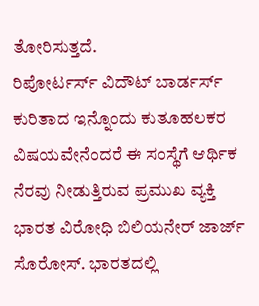ತೋರಿಸುತ್ತದೆ.
ರಿಪೋರ್ಟರ್ಸ್ ವಿದೌಟ್ ಬಾರ್ಡರ್ಸ್ ಕುರಿತಾದ ಇನ್ನೊಂದು ಕುತೂಹಲಕರ ವಿಷಯವೇನೆಂದರೆ ಈ ಸಂಸ್ಥೆಗೆ ಆರ್ಥಿಕ ನೆರವು ನೀಡುತ್ತಿರುವ ಪ್ರಮುಖ ವ್ಯಕ್ತಿ ಭಾರತ ವಿರೋಧಿ ಬಿಲಿಯನೇರ್ ಜಾರ್ಜ್ ಸೊರೋಸ್. ಭಾರತದಲ್ಲಿ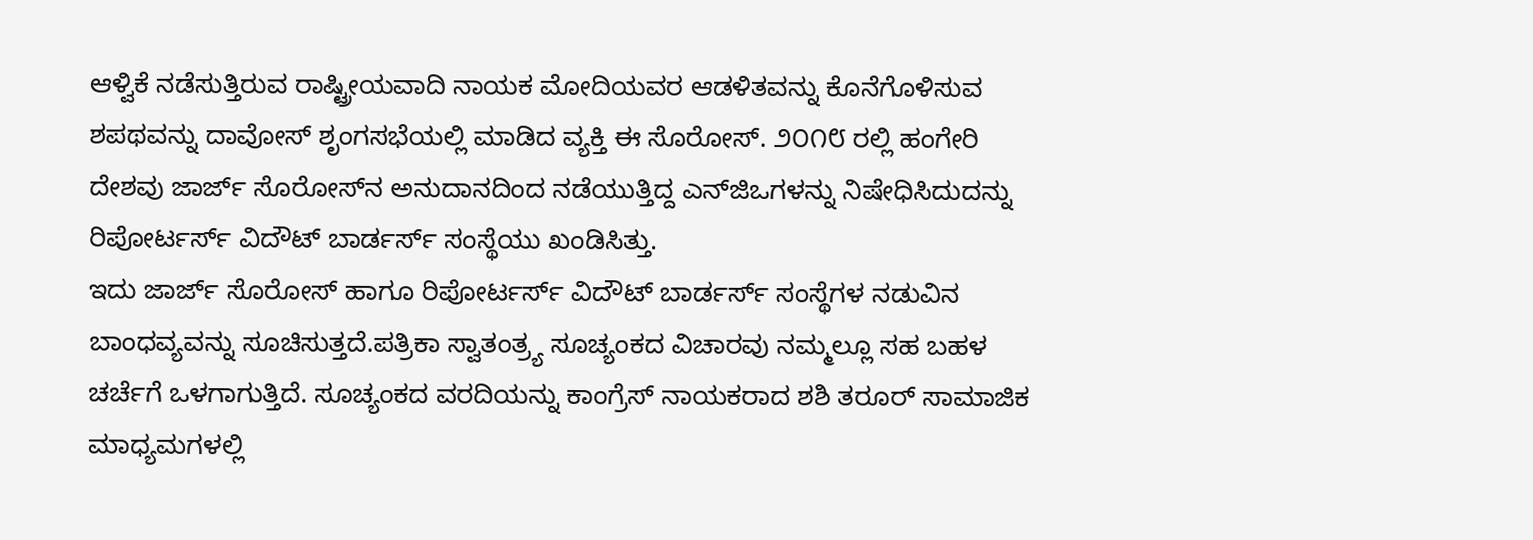ಆಳ್ವಿಕೆ ನಡೆಸುತ್ತಿರುವ ರಾಷ್ಟ್ರೀಯವಾದಿ ನಾಯಕ ಮೋದಿಯವರ ಆಡಳಿತವನ್ನು ಕೊನೆಗೊಳಿಸುವ ಶಪಥವನ್ನು ದಾವೋಸ್ ಶೃಂಗಸಭೆಯಲ್ಲಿ ಮಾಡಿದ ವ್ಯಕ್ತಿ ಈ ಸೊರೋಸ್. ೨೦೧೮ ರಲ್ಲಿ ಹಂಗೇರಿ ದೇಶವು ಜಾರ್ಜ್ ಸೊರೋಸ್‌ನ ಅನುದಾನದಿಂದ ನಡೆಯುತ್ತಿದ್ದ ಎನ್‌ಜಿಒಗಳನ್ನು ನಿಷೇಧಿಸಿದುದನ್ನು ರಿಪೋರ್ಟರ್ಸ್ ವಿದೌಟ್ ಬಾರ್ಡರ್ಸ್ ಸಂಸ್ಥೆಯು ಖಂಡಿಸಿತ್ತು.
ಇದು ಜಾರ್ಜ್ ಸೊರೋಸ್ ಹಾಗೂ ರಿಪೋರ್ಟರ್ಸ್ ವಿದೌಟ್ ಬಾರ್ಡರ್ಸ್ ಸಂಸ್ಥೆಗಳ ನಡುವಿನ ಬಾಂಧವ್ಯವನ್ನು ಸೂಚಿಸುತ್ತದೆ.ಪತ್ರಿಕಾ ಸ್ವಾತಂತ್ರ್ಯ ಸೂಚ್ಯಂಕದ ವಿಚಾರವು ನಮ್ಮಲ್ಲೂ ಸಹ ಬಹಳ ಚರ್ಚೆಗೆ ಒಳಗಾಗುತ್ತಿದೆ. ಸೂಚ್ಯಂಕದ ವರದಿಯನ್ನು ಕಾಂಗ್ರೆಸ್ ನಾಯಕರಾದ ಶಶಿ ತರೂರ್ ಸಾಮಾಜಿಕ ಮಾಧ್ಯಮಗಳಲ್ಲಿ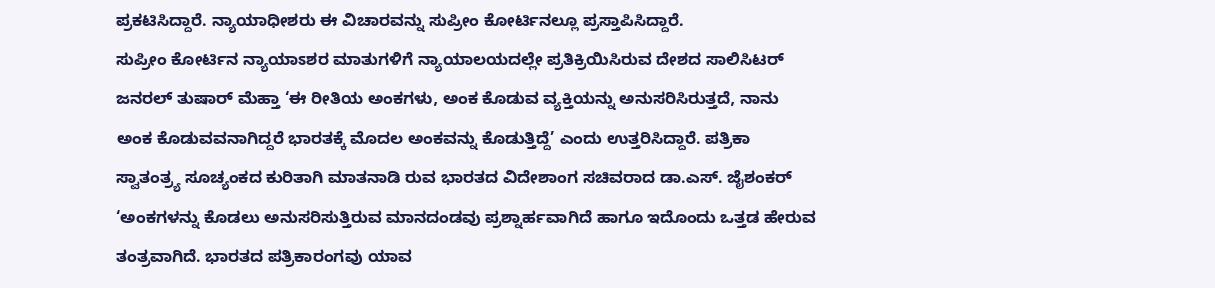ಪ್ರಕಟಿಸಿದ್ದಾರೆ. ನ್ಯಾಯಾಧೀಶರು ಈ ವಿಚಾರವನ್ನು ಸುಪ್ರೀಂ ಕೋರ್ಟಿನಲ್ಲೂ ಪ್ರಸ್ತಾಪಿಸಿದ್ದಾರೆ.
ಸುಪ್ರೀಂ ಕೋರ್ಟಿನ ನ್ಯಾಯಾಽಶರ ಮಾತುಗಳಿಗೆ ನ್ಯಾಯಾಲಯದಲ್ಲೇ ಪ್ರತಿಕ್ರಿಯಿಸಿರುವ ದೇಶದ ಸಾಲಿಸಿಟರ್ ಜನರಲ್ ತುಷಾರ್ ಮೆಹ್ತಾ ‘ಈ ರೀತಿಯ ಅಂಕಗಳು, ಅಂಕ ಕೊಡುವ ವ್ಯಕ್ತಿಯನ್ನು ಅನುಸರಿಸಿರುತ್ತದೆ, ನಾನು ಅಂಕ ಕೊಡುವವನಾಗಿದ್ದರೆ ಭಾರತಕ್ಕೆ ಮೊದಲ ಅಂಕವನ್ನು ಕೊಡುತ್ತಿದ್ದೆ’ ಎಂದು ಉತ್ತರಿಸಿದ್ದಾರೆ. ಪತ್ರಿಕಾ ಸ್ವಾತಂತ್ರ್ಯ ಸೂಚ್ಯಂಕದ ಕುರಿತಾಗಿ ಮಾತನಾಡಿ ರುವ ಭಾರತದ ವಿದೇಶಾಂಗ ಸಚಿವರಾದ ಡಾ.ಎಸ್. ಜೈಶಂಕರ್ ‘ಅಂಕಗಳನ್ನು ಕೊಡಲು ಅನುಸರಿಸುತ್ತಿರುವ ಮಾನದಂಡವು ಪ್ರಶ್ನಾರ್ಹವಾಗಿದೆ ಹಾಗೂ ಇದೊಂದು ಒತ್ತಡ ಹೇರುವ ತಂತ್ರವಾಗಿದೆ. ಭಾರತದ ಪತ್ರಿಕಾರಂಗವು ಯಾವ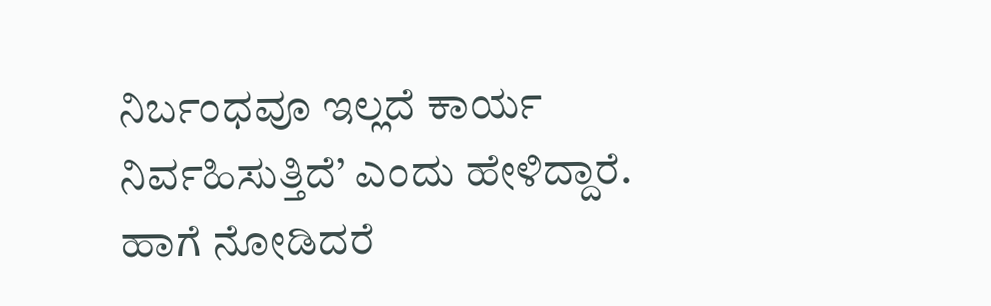ನಿರ್ಬಂಧವೂ ಇಲ್ಲದೆ ಕಾರ್ಯ ನಿರ್ವಹಿಸುತ್ತಿದೆ’ ಎಂದು ಹೇಳಿದ್ದಾರೆ.
ಹಾಗೆ ನೋಡಿದರೆ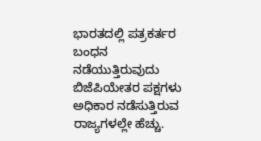ಭಾರತದಲ್ಲಿ ಪತ್ರಕರ್ತರ ಬಂಧನ ನಡೆಯುತ್ತಿರುವುದು ಬಿಜೆಪಿಯೇತರ ಪಕ್ಷಗಳು ಅಧಿಕಾರ ನಡೆಸುತ್ತಿರುವ ರಾಜ್ಯಗಳಲ್ಲೇ ಹೆಚ್ಚು.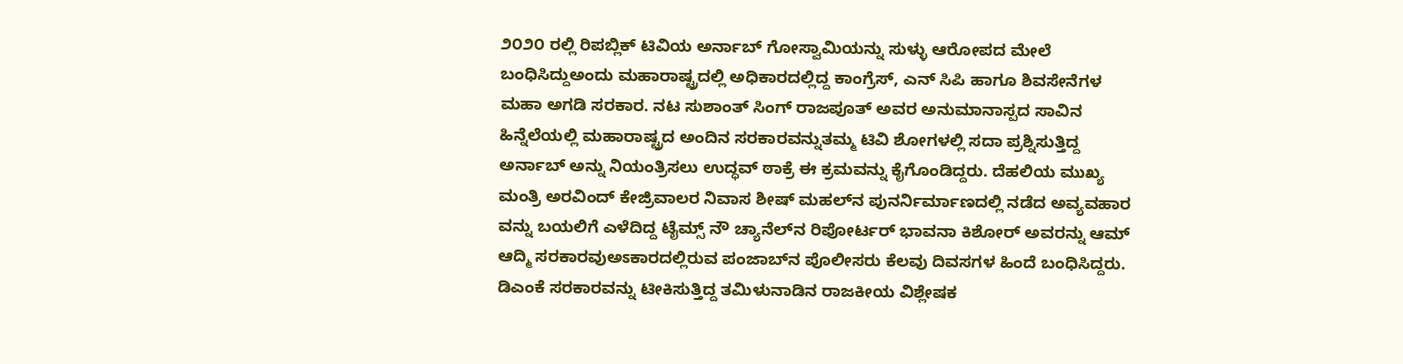೨೦೨೦ ರಲ್ಲಿ ರಿಪಬ್ಲಿಕ್ ಟಿವಿಯ ಅರ್ನಾಬ್ ಗೋಸ್ವಾಮಿಯನ್ನು ಸುಳ್ಳು ಆರೋಪದ ಮೇಲೆ ಬಂಧಿಸಿದ್ದುಅಂದು ಮಹಾರಾಷ್ಟ್ರದಲ್ಲಿ ಅಧಿಕಾರದಲ್ಲಿದ್ದ ಕಾಂಗ್ರೆಸ್, ಎನ್ ಸಿಪಿ ಹಾಗೂ ಶಿವಸೇನೆಗಳ ಮಹಾ ಅಗಡಿ ಸರಕಾರ. ನಟ ಸುಶಾಂತ್ ಸಿಂಗ್ ರಾಜಪೂತ್ ಅವರ ಅನುಮಾನಾಸ್ಪದ ಸಾವಿನ ಹಿನ್ನೆಲೆಯಲ್ಲಿ ಮಹಾರಾಷ್ಟ್ರದ ಅಂದಿನ ಸರಕಾರವನ್ನುತಮ್ಮ ಟಿವಿ ಶೋಗಳಲ್ಲಿ ಸದಾ ಪ್ರಶ್ನಿಸುತ್ತಿದ್ದ ಅರ್ನಾಬ್ ಅನ್ನು ನಿಯಂತ್ರಿಸಲು ಉದ್ಧವ್ ಠಾಕ್ರೆ ಈ ಕ್ರಮವನ್ನು ಕೈಗೊಂಡಿದ್ದರು. ದೆಹಲಿಯ ಮುಖ್ಯ ಮಂತ್ರಿ ಅರವಿಂದ್ ಕೇಜ್ರಿವಾಲರ ನಿವಾಸ ಶೀಷ್ ಮಹಲ್‌ನ ಪುನರ್ನಿರ್ಮಾಣದಲ್ಲಿ ನಡೆದ ಅವ್ಯವಹಾರ ವನ್ನು ಬಯಲಿಗೆ ಎಳೆದಿದ್ದ ಟೈಮ್ಸ್ ನೌ ಚ್ಯಾನೆಲ್‌ನ ರಿಪೋರ್ಟರ್ ಭಾವನಾ ಕಿಶೋರ್ ಅವರನ್ನು ಆಮ್ ಆದ್ಮಿ ಸರಕಾರವುಅಽಕಾರದಲ್ಲಿರುವ ಪಂಜಾಬ್‌ನ ಪೊಲೀಸರು ಕೆಲವು ದಿವಸಗಳ ಹಿಂದೆ ಬಂಧಿಸಿದ್ದರು.
ಡಿಎಂಕೆ ಸರಕಾರವನ್ನು ಟೀಕಿಸುತ್ತಿದ್ದ ತಮಿಳುನಾಡಿನ ರಾಜಕೀಯ ವಿಶ್ಲೇಷಕ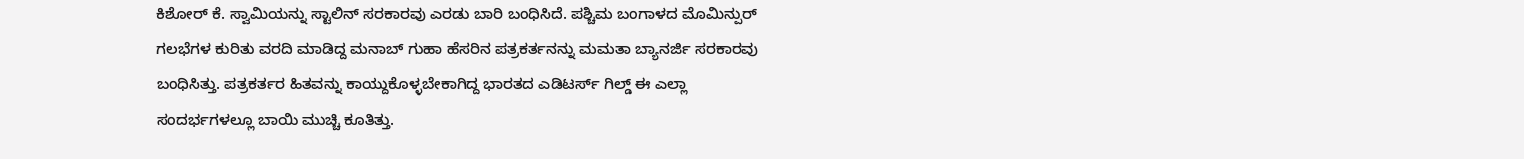ಕಿಶೋರ್ ಕೆ. ಸ್ವಾಮಿಯನ್ನು ಸ್ಟಾಲಿನ್ ಸರಕಾರವು ಎರಡು ಬಾರಿ ಬಂಧಿಸಿದೆ. ಪಶ್ಚಿಮ ಬಂಗಾಳದ ಮೊಮಿನ್ಪುರ್ ಗಲಭೆಗಳ ಕುರಿತು ವರದಿ ಮಾಡಿದ್ದ ಮನಾಬ್ ಗುಹಾ ಹೆಸರಿನ ಪತ್ರಕರ್ತನನ್ನು ಮಮತಾ ಬ್ಯಾನರ್ಜಿ ಸರಕಾರವು ಬಂಧಿಸಿತ್ತು. ಪತ್ರಕರ್ತರ ಹಿತವನ್ನು ಕಾಯ್ದುಕೊಳ್ಳಬೇಕಾಗಿದ್ದ ಭಾರತದ ಎಡಿಟರ್ಸ್ ಗಿಲ್ಡ್ ಈ ಎಲ್ಲಾ ಸಂದರ್ಭಗಳಲ್ಲೂ ಬಾಯಿ ಮುಚ್ಚಿ ಕೂತಿತ್ತು.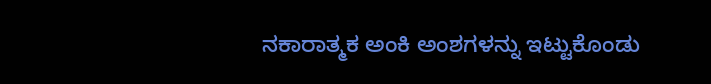ನಕಾರಾತ್ಮಕ ಅಂಕಿ ಅಂಶಗಳನ್ನು ಇಟ್ಟುಕೊಂಡು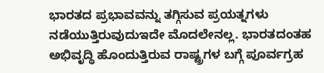ಭಾರತದ ಪ್ರಭಾವವನ್ನು ತಗ್ಗಿಸುವ ಪ್ರಯತ್ನಗಳು ನಡೆಯುತ್ತಿರುವುದುಇದೇ ಮೊದಲೇನಲ್ಲ. ಭಾರತದಂತಹ ಅಭಿವೃದ್ಧಿ ಹೊಂದುತ್ತಿರುವ ರಾಷ್ಟ್ರಗಳ ಬಗ್ಗೆ ಪೂರ್ವಗ್ರಹ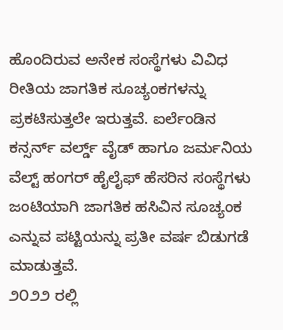ಹೊಂದಿರುವ ಅನೇಕ ಸಂಸ್ಥೆಗಳು ವಿವಿಧ ರೀತಿಯ ಜಾಗತಿಕ ಸೂಚ್ಯಂಕಗಳನ್ನು ಪ್ರಕಟಿಸುತ್ತಲೇ ಇರುತ್ತವೆ. ಐರ್ಲೆಂಡಿನ ಕನ್ಸರ್ನ್ ವರ್ಲ್ಡ್ ವೈಡ್ ಹಾಗೂ ಜರ್ಮನಿಯ ವೆಲ್ಟ್ ಹಂಗರ್ ಹೈಲೈಫ್ ಹೆಸರಿನ ಸಂಸ್ಥೆಗಳು ಜಂಟಿಯಾಗಿ ಜಾಗತಿಕ ಹಸಿವಿನ ಸೂಚ್ಯಂಕ ಎನ್ನುವ ಪಟ್ಟಿಯನ್ನು ಪ್ರತೀ ವರ್ಷ ಬಿಡುಗಡೆ ಮಾಡುತ್ತವೆ.
೨೦೨೨ ರಲ್ಲಿ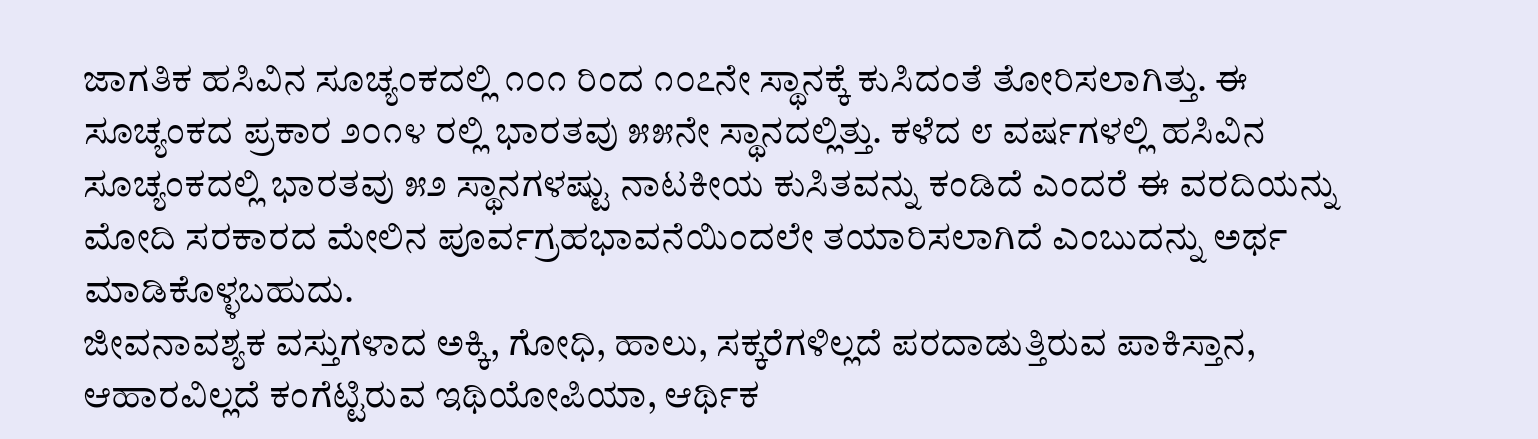ಜಾಗತಿಕ ಹಸಿವಿನ ಸೂಚ್ಯಂಕದಲ್ಲಿ ೧೦೧ ರಿಂದ ೧೦೭ನೇ ಸ್ಥಾನಕ್ಕೆ ಕುಸಿದಂತೆ ತೋರಿಸಲಾಗಿತ್ತು. ಈ ಸೂಚ್ಯಂಕದ ಪ್ರಕಾರ ೨೦೧೪ ರಲ್ಲಿ ಭಾರತವು ೫೫ನೇ ಸ್ಥಾನದಲ್ಲಿತ್ತು. ಕಳೆದ ೮ ವರ್ಷಗಳಲ್ಲಿ ಹಸಿವಿನ ಸೂಚ್ಯಂಕದಲ್ಲಿ ಭಾರತವು ೫೨ ಸ್ಥಾನಗಳಷ್ಟು ನಾಟಕೀಯ ಕುಸಿತವನ್ನು ಕಂಡಿದೆ ಎಂದರೆ ಈ ವರದಿಯನ್ನು ಮೋದಿ ಸರಕಾರದ ಮೇಲಿನ ಪೂರ್ವಗ್ರಹಭಾವನೆಯಿಂದಲೇ ತಯಾರಿಸಲಾಗಿದೆ ಎಂಬುದನ್ನು ಅರ್ಥ ಮಾಡಿಕೊಳ್ಳಬಹುದು.
ಜೀವನಾವಶ್ಯಕ ವಸ್ತುಗಳಾದ ಅಕ್ಕಿ, ಗೋಧಿ, ಹಾಲು, ಸಕ್ಕರೆಗಳಿಲ್ಲದೆ ಪರದಾಡುತ್ತಿರುವ ಪಾಕಿಸ್ತಾನ, ಆಹಾರವಿಲ್ಲದೆ ಕಂಗೆಟ್ಟಿರುವ ಇಥಿಯೋಪಿಯಾ, ಆರ್ಥಿಕ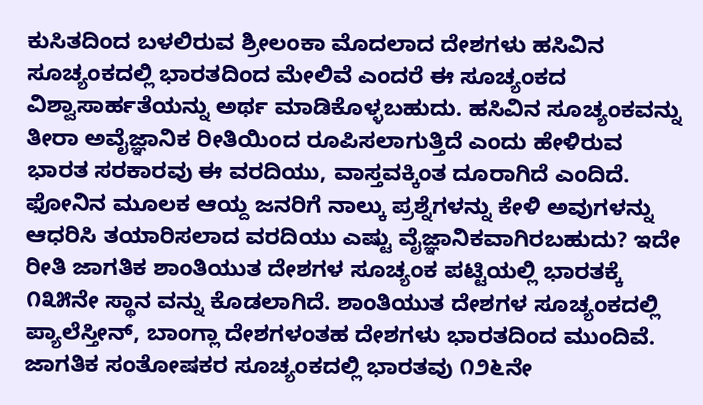ಕುಸಿತದಿಂದ ಬಳಲಿರುವ ಶ್ರೀಲಂಕಾ ಮೊದಲಾದ ದೇಶಗಳು ಹಸಿವಿನ ಸೂಚ್ಯಂಕದಲ್ಲಿ ಭಾರತದಿಂದ ಮೇಲಿವೆ ಎಂದರೆ ಈ ಸೂಚ್ಯಂಕದ ವಿಶ್ವಾಸಾರ್ಹತೆಯನ್ನು ಅರ್ಥ ಮಾಡಿಕೊಳ್ಳಬಹುದು. ಹಸಿವಿನ ಸೂಚ್ಯಂಕವನ್ನು ತೀರಾ ಅವೈಜ್ಞಾನಿಕ ರೀತಿಯಿಂದ ರೂಪಿಸಲಾಗುತ್ತಿದೆ ಎಂದು ಹೇಳಿರುವ ಭಾರತ ಸರಕಾರವು ಈ ವರದಿಯು, ವಾಸ್ತವಕ್ಕಿಂತ ದೂರಾಗಿದೆ ಎಂದಿದೆ.
ಫೋನಿನ ಮೂಲಕ ಆಯ್ದ ಜನರಿಗೆ ನಾಲ್ಕು ಪ್ರಶ್ನೆಗಳನ್ನು ಕೇಳಿ ಅವುಗಳನ್ನು ಆಧರಿಸಿ ತಯಾರಿಸಲಾದ ವರದಿಯು ಎಷ್ಟು ವೈಜ್ಞಾನಿಕವಾಗಿರಬಹುದು? ಇದೇ ರೀತಿ ಜಾಗತಿಕ ಶಾಂತಿಯುತ ದೇಶಗಳ ಸೂಚ್ಯಂಕ ಪಟ್ಟಿಯಲ್ಲಿ ಭಾರತಕ್ಕೆ ೧೩೫ನೇ ಸ್ಥಾನ ವನ್ನು ಕೊಡಲಾಗಿದೆ. ಶಾಂತಿಯುತ ದೇಶಗಳ ಸೂಚ್ಯಂಕದಲ್ಲಿ ಪ್ಯಾಲೆಸ್ತೀನ್, ಬಾಂಗ್ಲಾ ದೇಶಗಳಂತಹ ದೇಶಗಳು ಭಾರತದಿಂದ ಮುಂದಿವೆ. ಜಾಗತಿಕ ಸಂತೋಷಕರ ಸೂಚ್ಯಂಕದಲ್ಲಿ ಭಾರತವು ೧೨೬ನೇ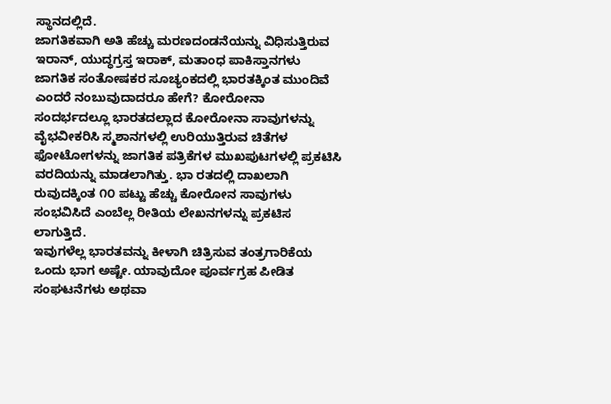ಸ್ಥಾನದಲ್ಲಿದೆ.
ಜಾಗತಿಕವಾಗಿ ಅತಿ ಹೆಚ್ಚು ಮರಣದಂಡನೆಯನ್ನು ವಿಧಿಸುತ್ತಿರುವ ಇರಾನ್, ಯುದ್ಧಗ್ರಸ್ತ ಇರಾಕ್, ಮತಾಂಧ ಪಾಕಿಸ್ತಾನಗಳು ಜಾಗತಿಕ ಸಂತೋಷಕರ ಸೂಚ್ಯಂಕದಲ್ಲಿ ಭಾರತಕ್ಕಿಂತ ಮುಂದಿವೆ ಎಂದರೆ ನಂಬುವುದಾದರೂ ಹೇಗೆ? ಕೋರೋನಾ ಸಂದರ್ಭದಲ್ಲೂ ಭಾರತದಲ್ಲಾದ ಕೋರೋನಾ ಸಾವುಗಳನ್ನು ವೈಭವೀಕರಿಸಿ ಸ್ಮಶಾನಗಳಲ್ಲಿ ಉರಿಯುತ್ತಿರುವ ಚಿತೆಗಳ ಫೋಟೋಗಳನ್ನು ಜಾಗತಿಕ ಪತ್ರಿಕೆಗಳ ಮುಖಪುಟಗಳಲ್ಲಿ ಪ್ರಕಟಿಸಿ ವರದಿಯನ್ನು ಮಾಡಲಾಗಿತ್ತು. ಭಾ ರತದಲ್ಲಿ ದಾಖಲಾಗಿ ರುವುದಕ್ಕಿಂತ ೧೦ ಪಟ್ಟು ಹೆಚ್ಚು ಕೋರೋನ ಸಾವುಗಳು ಸಂಭವಿಸಿದೆ ಎಂಬೆಲ್ಲ ರೀತಿಯ ಲೇಖನಗಳನ್ನು ಪ್ರಕಟಿಸ ಲಾಗುತ್ತಿದೆ.
ಇವುಗಳೆಲ್ಲ ಭಾರತವನ್ನು ಕೀಳಾಗಿ ಚಿತ್ರಿಸುವ ತಂತ್ರಗಾರಿಕೆಯ ಒಂದು ಭಾಗ ಅಷ್ಟೇ. ಯಾವುದೋ ಪೂರ್ವಗ್ರಹ ಪೀಡಿತ ಸಂಘಟನೆಗಳು ಅಥವಾ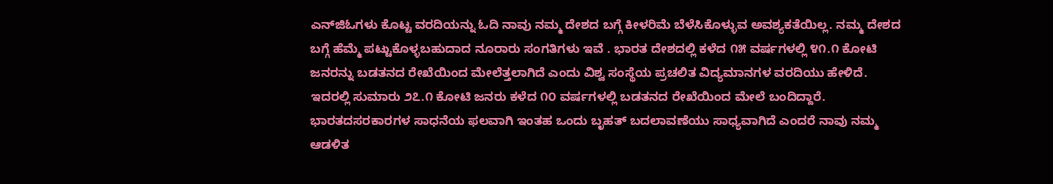ಎನ್‌ಜಿಓಗಳು ಕೊಟ್ಟ ವರದಿಯನ್ನು ಓದಿ ನಾವು ನಮ್ಮ ದೇಶದ ಬಗ್ಗೆ ಕೀಳರಿಮೆ ಬೆಳೆಸಿಕೊಳ್ಳುವ ಅವಶ್ಯಕತೆಯಿಲ್ಲ. ನಮ್ಮ ದೇಶದ ಬಗ್ಗೆ ಹೆಮ್ಮೆ ಪಟ್ಟುಕೊಳ್ಳಬಹುದಾದ ನೂರಾರು ಸಂಗತಿಗಳು ಇವೆ . ಭಾರತ ದೇಶದಲ್ಲಿ ಕಳೆದ ೧೫ ವರ್ಷಗಳಲ್ಲಿ ೪೧.೧ ಕೋಟಿ ಜನರನ್ನು ಬಡತನದ ರೇಖೆಯಿಂದ ಮೇಲೆತ್ತಲಾಗಿದೆ ಎಂದು ವಿಶ್ವ ಸಂಸ್ಥೆಯ ಪ್ರಚಲಿತ ವಿದ್ಯಮಾನಗಳ ವರದಿಯು ಹೇಳಿದೆ.
ಇದರಲ್ಲಿ ಸುಮಾರು ೨೭.೧ ಕೋಟಿ ಜನರು ಕಳೆದ ೧೦ ವರ್ಷಗಳಲ್ಲಿ ಬಡತನದ ರೇಖೆಯಿಂದ ಮೇಲೆ ಬಂದಿದ್ದಾರೆ. ಭಾರತದಸರಕಾರಗಳ ಸಾಧನೆಯ ಫಲವಾಗಿ ಇಂತಹ ಒಂದು ಬೃಹತ್ ಬದಲಾವಣೆಯು ಸಾಧ್ಯವಾಗಿದೆ ಎಂದರೆ ನಾವು ನಮ್ಮ ಆಡಳಿತ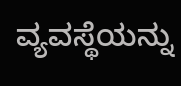ವ್ಯವಸ್ಥೆಯನ್ನು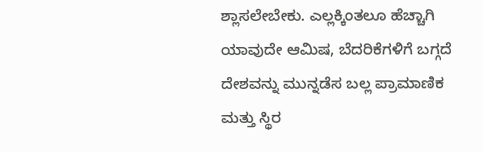ಶ್ಲಾಸಲೇಬೇಕು. ಎಲ್ಲಕ್ಕಿಂತಲೂ ಹೆಚ್ಚಾಗಿ ಯಾವುದೇ ಆಮಿಷ, ಬೆದರಿಕೆಗಳಿಗೆ ಬಗ್ಗದೆ ದೇಶವನ್ನು ಮುನ್ನಡೆಸ ಬಲ್ಲ ಪ್ರಾಮಾಣಿಕ ಮತ್ತು ಸ್ಥಿರ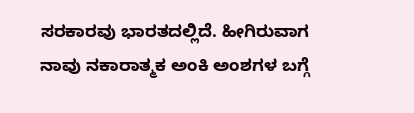ಸರಕಾರವು ಭಾರತದಲ್ಲಿದೆ. ಹೀಗಿರುವಾಗ ನಾವು ನಕಾರಾತ್ಮಕ ಅಂಕಿ ಅಂಶಗಳ ಬಗ್ಗೆ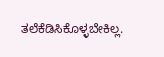ತಲೆಕೆಡಿಸಿಕೊಳ್ಳಬೇಕಿಲ್ಲ.